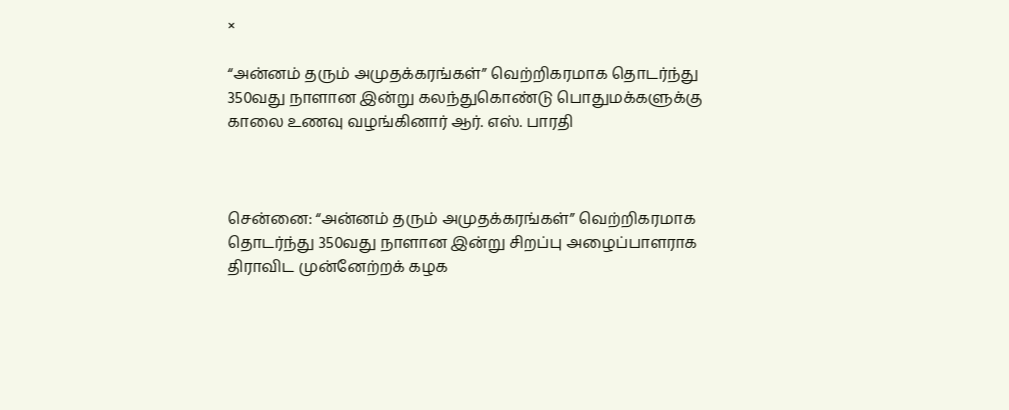×

“அன்னம் தரும் அமுதக்கரங்கள்” வெற்றிகரமாக தொடர்ந்து 350வது நாளான இன்று கலந்துகொண்டு பொதுமக்களுக்கு காலை உணவு வழங்கினார் ஆர். எஸ். பாரதி



சென்னை: “அன்னம் தரும் அமுதக்கரங்கள்” வெற்றிகரமாக தொடர்ந்து 350வது நாளான இன்று சிறப்பு அழைப்பாளராக திராவிட முன்னேற்றக் கழக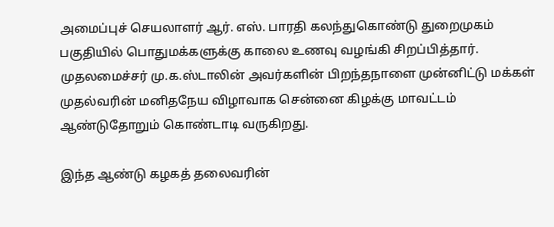அமைப்புச் செயலாளர் ஆர். எஸ். பாரதி கலந்துகொண்டு துறைமுகம் பகுதியில் பொதுமக்களுக்கு காலை உணவு வழங்கி சிறப்பித்தார். முதலமைச்சர் மு.க.ஸ்டாலின் அவர்களின் பிறந்தநாளை முன்னிட்டு மக்கள் முதல்வரின் மனிதநேய விழாவாக சென்னை கிழக்கு மாவட்டம் ஆண்டுதோறும் கொண்டாடி வருகிறது.

இந்த ஆண்டு கழகத் தலைவரின்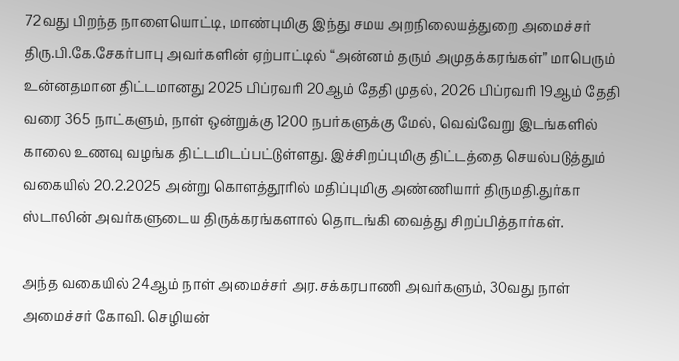72வது பிறந்த நாளையொட்டி, மாண்புமிகு இந்து சமய அறநிலையத்துறை அமைச்சர் திரு.பி.கே.சேகர்பாபு அவர்களின் ஏற்பாட்டில் “அன்னம் தரும் அமுதக்கரங்கள்” மாபெரும் உன்னதமான திட்டமானது 2025 பிப்ரவரி 20ஆம் தேதி முதல், 2026 பிப்ரவரி 19ஆம் தேதி வரை 365 நாட்களும், நாள் ஒன்றுக்கு 1200 நபர்களுக்கு மேல், வெவ்வேறு இடங்களில் காலை உணவு வழங்க திட்டமிடப்பட்டுள்ளது. இச்சிறப்புமிகு திட்டத்தை செயல்படுத்தும் வகையில் 20.2.2025 அன்று கொளத்தூரில் மதிப்புமிகு அண்ணியார் திருமதி.துர்கா ஸ்டாலின் அவர்களுடைய திருக்கரங்களால் தொடங்கி வைத்து சிறப்பித்தார்கள்.

அந்த வகையில் 24ஆம் நாள் அமைச்சர் அர.சக்கரபாணி அவர்களும், 30வது நாள் அமைச்சர் கோவி. செழியன்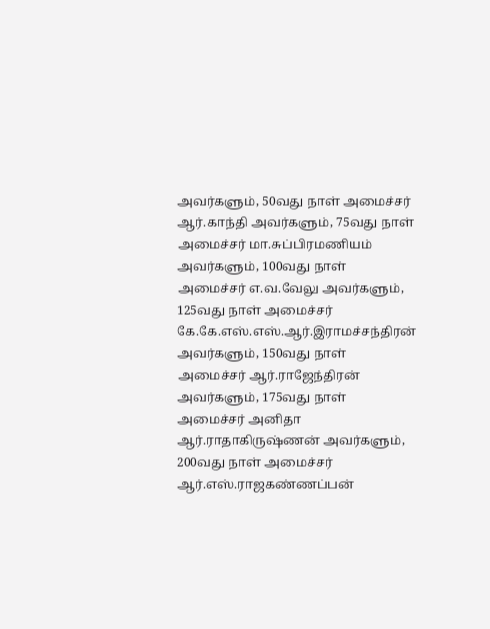அவர்களும், 50வது நாள் அமைச்சர் ஆர்.காந்தி அவர்களும், 75வது நாள் அமைச்சர் மா.சுப்பிரமணியம் அவர்களும், 100வது நாள் அமைச்சர் எ.வ.வேலு அவர்களும், 125வது நாள் அமைச்சர் கே.கே.எஸ்.எஸ்.ஆர்.இராமச்சந்திரன் அவர்களும், 150வது நாள் அமைச்சர் ஆர்.ராஜேந்திரன் அவர்களும், 175வது நாள் அமைச்சர் அனிதா ஆர்.ராதாகிருஷ்ணன் அவர்களும், 200வது நாள் அமைச்சர் ஆர்.எஸ்.ராஜகண்ணப்பன்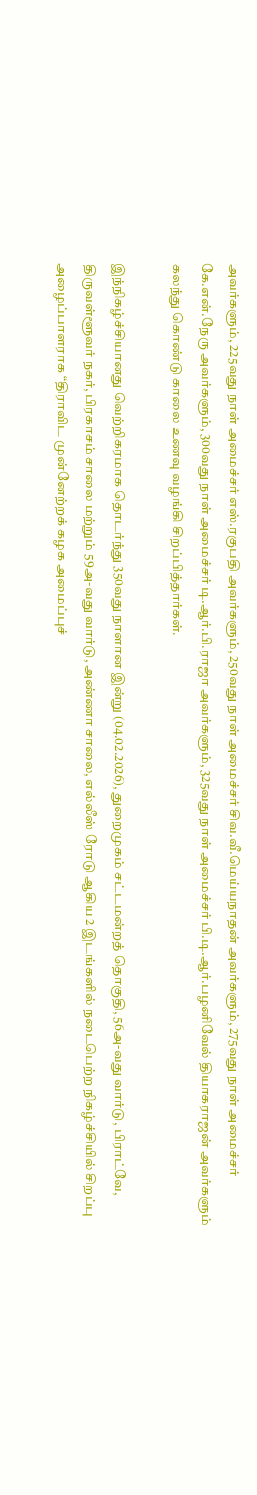அவர்களும், 225வது நாள் அமைச்சர் எஸ்.ரகுபதி அவர்களும், 250வது நாள் அமைச்சர் சிவ.வீ.மெய்யநாதன் அவர்களும், 275வது நாள் அமைச்சர் கே.என்.நேரு அவர்களும், 300வது நாள் அமைச்சர் டி.ஆர்.பி.ராஜா அவர்களும், 325வது நாள் அமைச்சர் பி.டி.ஆர்.பழனிவேல் தியாகராஜன் அவர்களும் கலந்து கொண்டு காலை உணவு வழங்கி சிறப்பித்தார்கள்.

இந்நிகழ்ச்சியானது வெற்றிகரமாக தொடர்ந்து 350வது நாளான இன்று (04.02.2026), துறைமுகம் சட்டமன்றத் தொகுதி, 56அ-வது வார்டு, பிராட்வே, திருவள்ளூவர் நகர், பிரகாசம் சாலை மற்றும் 59அ-வது வார்டு, அண்ணா சாலை, எல்லீஸ் ரோடு ஆகிய 2 இடங்களில் நடைபெற்ற நிகழ்ச்சியில் சிறப்பு அழைப்பாளராக “திராவிட முன்னேற்றக் கழக அமைப்புச்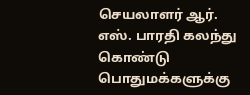செயலாளர் ஆர். எஸ். பாரதி கலந்து கொண்டு பொதுமக்களுக்கு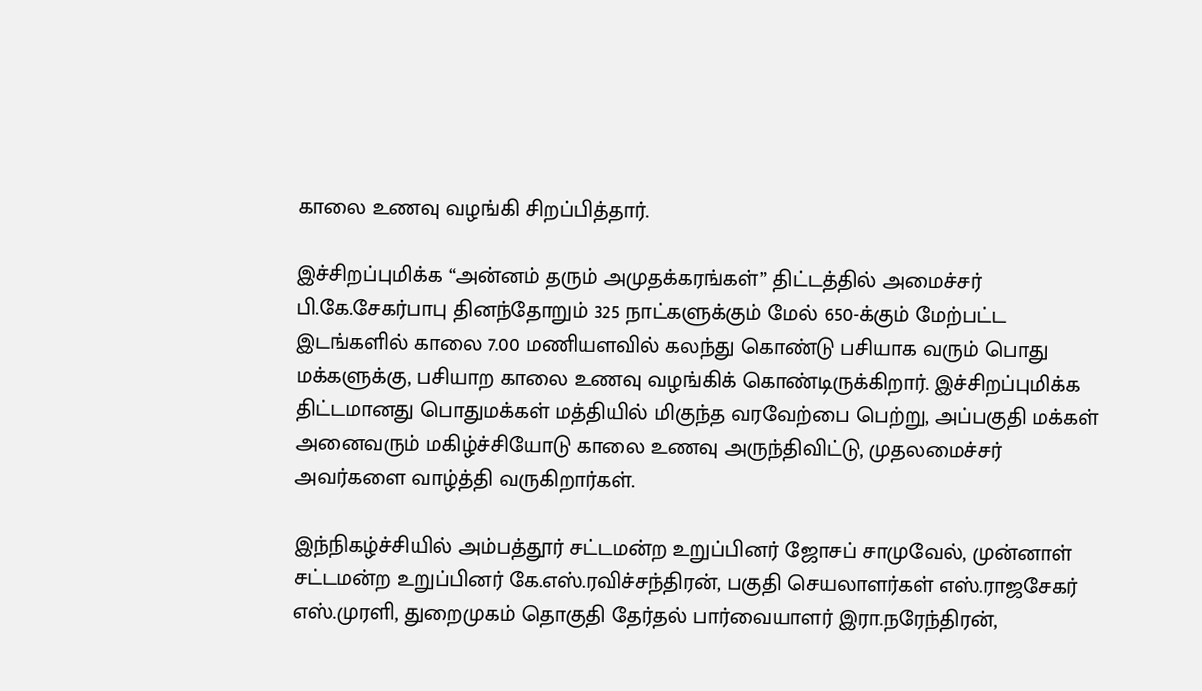காலை உணவு வழங்கி சிறப்பித்தார்.

இச்சிறப்புமிக்க “அன்னம் தரும் அமுதக்கரங்கள்” திட்டத்தில் அமைச்சர் பி.கே.சேகர்பாபு தினந்தோறும் 325 நாட்களுக்கும் மேல் 650-க்கும் மேற்பட்ட இடங்களில் காலை 7.00 மணியளவில் கலந்து கொண்டு பசியாக வரும் பொது மக்களுக்கு, பசியாற காலை உணவு வழங்கிக் கொண்டிருக்கிறார். இச்சிறப்புமிக்க திட்டமானது பொதுமக்கள் மத்தியில் மிகுந்த வரவேற்பை பெற்று, அப்பகுதி மக்கள் அனைவரும் மகிழ்ச்சியோடு காலை உணவு அருந்திவிட்டு, முதலமைச்சர் அவர்களை வாழ்த்தி வருகிறார்கள்.

இந்நிகழ்ச்சியில் அம்பத்தூர் சட்டமன்ற உறுப்பினர் ஜோசப் சாமுவேல், முன்னாள் சட்டமன்ற உறுப்பினர் கே.எஸ்.ரவிச்சந்திரன், பகுதி செயலாளர்கள் எஸ்.ராஜசேகர் எஸ்.முரளி, துறைமுகம் தொகுதி தேர்தல் பார்வையாளர் இரா.நரேந்திரன்,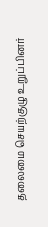தலைமை செயற்குழு உறுப்பினர்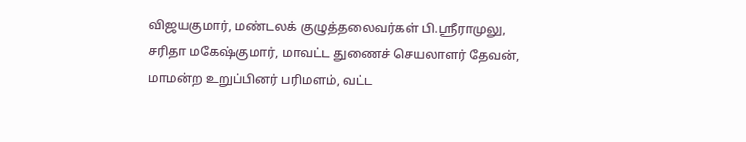விஜயகுமார், மண்டலக் குழுத்தலைவர்கள் பி.ஸ்ரீராமுலு, சரிதா மகேஷ்குமார், மாவட்ட துணைச் செயலாளர் தேவன், மாமன்ற உறுப்பினர் பரிமளம், வட்ட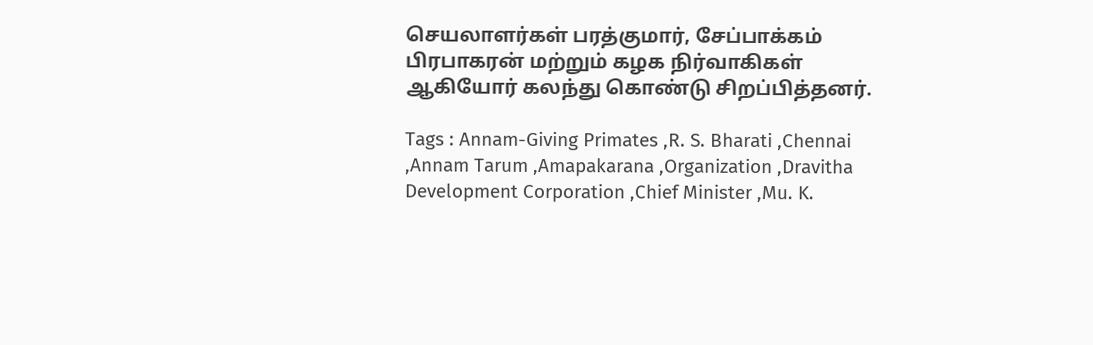செயலாளர்கள் பரத்குமார், சேப்பாக்கம் பிரபாகரன் மற்றும் கழக நிர்வாகிகள் ஆகியோர் கலந்து கொண்டு சிறப்பித்தனர்.

Tags : Annam-Giving Primates ,R. S. Bharati ,Chennai ,Annam Tarum ,Amapakarana ,Organization ,Dravitha Development Corporation ,Chief Minister ,Mu. K.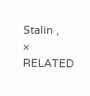Stalin ,
× RELATED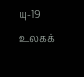யு-19 உலகக்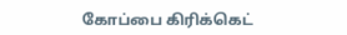கோப்பை கிரிக்கெட்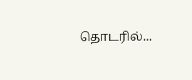தொடரில்...